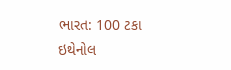ભારત: 100 ટકા ઇથેનોલ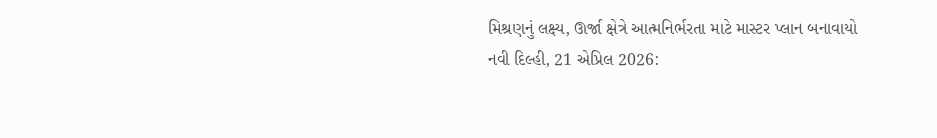મિશ્રણનું લક્ષ્ય, ઊર્જા ક્ષેત્રે આત્મનિર્ભરતા માટે માસ્ટર પ્લાન બનાવાયો
નવી દિલ્હી, 21 એપ્રિલ 2026: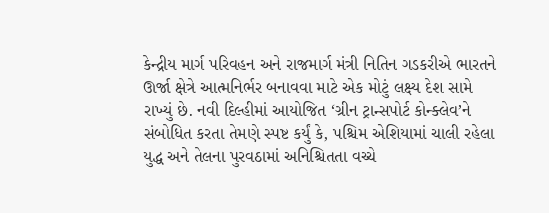કેન્દ્રીય માર્ગ પરિવહન અને રાજમાર્ગ મંત્રી નિતિન ગડકરીએ ભારતને ઊર્જા ક્ષેત્રે આત્મનિર્ભર બનાવવા માટે એક મોટું લક્ષ્ય દેશ સામે રાખ્યું છે. નવી દિલ્હીમાં આયોજિત ‘ગ્રીન ટ્રાન્સપોર્ટ કોન્ક્લેવ’ને સંબોધિત કરતા તેમણે સ્પષ્ટ કર્યું કે, પશ્ચિમ એશિયામાં ચાલી રહેલા યુદ્ધ અને તેલના પુરવઠામાં અનિશ્ચિતતા વચ્ચે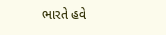ભારતે હવે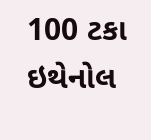100 ટકા ઇથેનોલ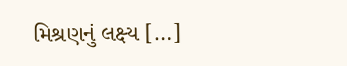મિશ્રણનું લક્ષ્ય […]